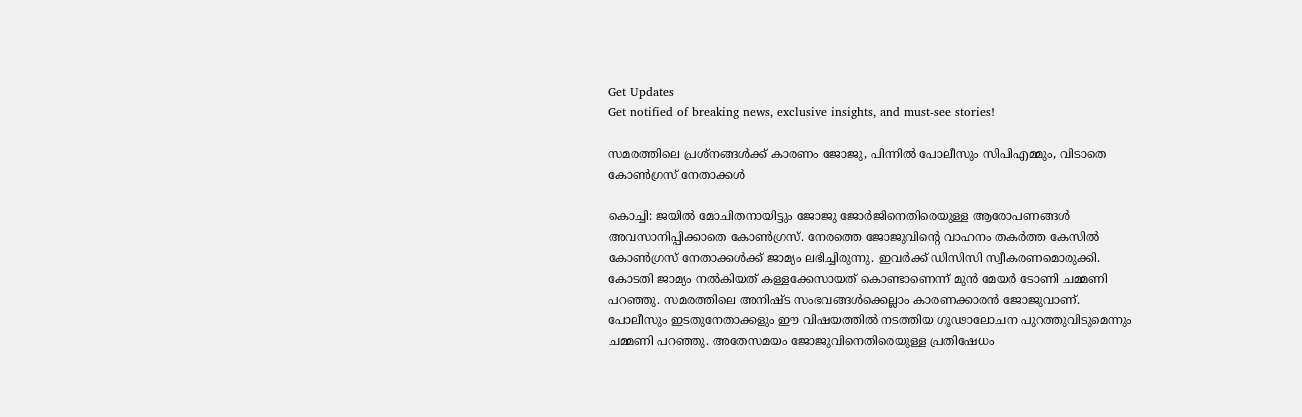Get Updates
Get notified of breaking news, exclusive insights, and must-see stories!

സമരത്തിലെ പ്രശ്‌നങ്ങള്‍ക്ക് കാരണം ജോജു, പിന്നില്‍ പോലീസും സിപിഎമ്മും, വിടാതെ കോണ്‍ഗ്രസ് നേതാക്കള്‍

കൊച്ചി: ജയില്‍ മോചിതനായിട്ടും ജോജു ജോര്‍ജിനെതിരെയുള്ള ആരോപണങ്ങള്‍ അവസാനിപ്പിക്കാതെ കോണ്‍ഗ്രസ്. നേരത്തെ ജോജുവിന്റെ വാഹനം തകര്‍ത്ത കേസില്‍ കോണ്‍ഗ്രസ് നേതാക്കള്‍ക്ക് ജാമ്യം ലഭിച്ചിരുന്നു. ഇവര്‍ക്ക് ഡിസിസി സ്വീകരണമൊരുക്കി. കോടതി ജാമ്യം നല്‍കിയത് കള്ളക്കേസായത് കൊണ്ടാണെന്ന് മുന്‍ മേയര്‍ ടോണി ചമ്മണി പറഞ്ഞു. സമരത്തിലെ അനിഷ്ട സംഭവങ്ങള്‍ക്കെല്ലാം കാരണക്കാരന്‍ ജോജുവാണ്. പോലീസും ഇടതുനേതാക്കളും ഈ വിഷയത്തില്‍ നടത്തിയ ഗൂഢാലോചന പുറത്തുവിടുമെന്നും ചമ്മണി പറഞ്ഞു. അതേസമയം ജോജുവിനെതിരെയുള്ള പ്രതിഷേധം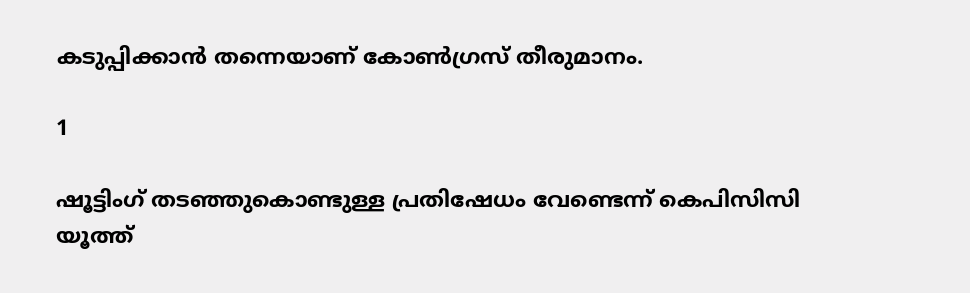കടുപ്പിക്കാന്‍ തന്നെയാണ് കോണ്‍ഗ്രസ് തീരുമാനം.

1

ഷൂട്ടിംഗ് തടഞ്ഞുകൊണ്ടുള്ള പ്രതിഷേധം വേണ്ടെന്ന് കെപിസിസി യൂത്ത്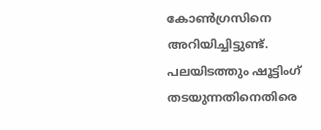കോണ്‍ഗ്രസിനെ അറിയിച്ചിട്ടുണ്ട്. പലയിടത്തും ഷൂട്ടിംഗ് തടയുന്നതിനെതിരെ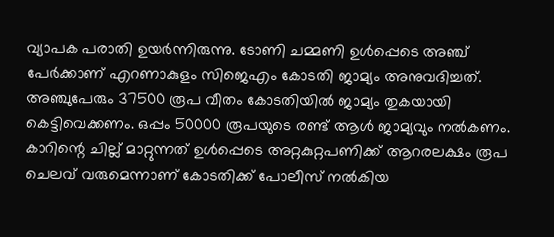വ്യാപക പരാതി ഉയര്‍ന്നിരുന്നു. ടോണി ചമ്മണി ഉള്‍പ്പെടെ അഞ്ച് പേര്‍ക്കാണ് എറണാകുളം സിജെഎം കോടതി ജാമ്യം അനുവദിച്ചത്. അഞ്ചുപേരും 37500 രൂപ വീതം കോടതിയില്‍ ജാമ്യം തുകയായി കെട്ടിവെക്കണം. ഒപ്പം 50000 രൂപയുടെ രണ്ട് ആള്‍ ജാമ്യവും നല്‍കണം. കാറിന്റെ ചില്ല് മാറ്റുന്നത് ഉള്‍പ്പെടെ അറ്റകുറ്റപണിക്ക് ആറരലക്ഷം രൂപ ചെലവ് വരുമെന്നാണ് കോടതിക്ക് പോലീസ് നല്‍കിയ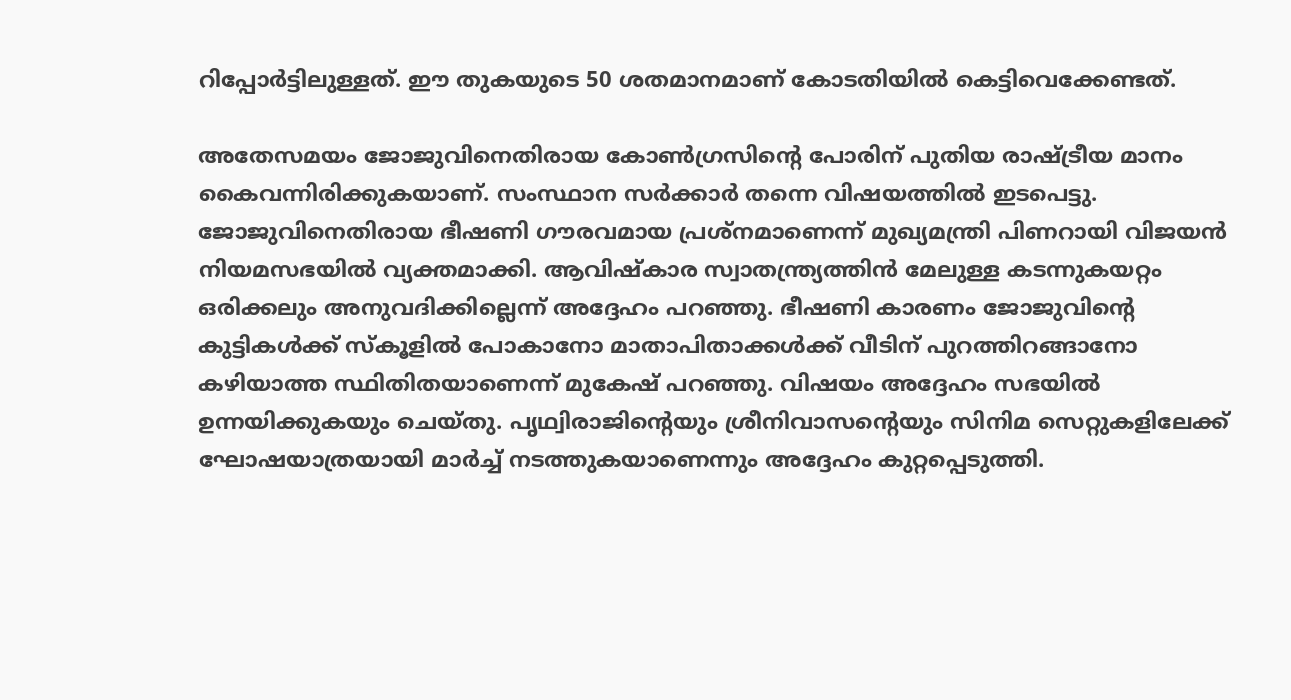റിപ്പോര്‍ട്ടിലുള്ളത്. ഈ തുകയുടെ 50 ശതമാനമാണ് കോടതിയില്‍ കെട്ടിവെക്കേണ്ടത്.

അതേസമയം ജോജുവിനെതിരായ കോണ്‍ഗ്രസിന്റെ പോരിന് പുതിയ രാഷ്ട്രീയ മാനം കൈവന്നിരിക്കുകയാണ്. സംസ്ഥാന സര്‍ക്കാര്‍ തന്നെ വിഷയത്തില്‍ ഇടപെട്ടു. ജോജുവിനെതിരായ ഭീഷണി ഗൗരവമായ പ്രശ്‌നമാണെന്ന് മുഖ്യമന്ത്രി പിണറായി വിജയന്‍ നിയമസഭയില്‍ വ്യക്തമാക്കി. ആവിഷ്‌കാര സ്വാതന്ത്ര്യത്തിന്‍ മേലുള്ള കടന്നുകയറ്റം ഒരിക്കലും അനുവദിക്കില്ലെന്ന് അദ്ദേഹം പറഞ്ഞു. ഭീഷണി കാരണം ജോജുവിന്റെ കുട്ടികള്‍ക്ക് സ്‌കൂളില്‍ പോകാനോ മാതാപിതാക്കള്‍ക്ക് വീടിന് പുറത്തിറങ്ങാനോ കഴിയാത്ത സ്ഥിതിതയാണെന്ന് മുകേഷ് പറഞ്ഞു. വിഷയം അദ്ദേഹം സഭയില്‍ ഉന്നയിക്കുകയും ചെയ്തു. പൃഥ്വിരാജിന്റെയും ശ്രീനിവാസന്റെയും സിനിമ സെറ്റുകളിലേക്ക് ഘോഷയാത്രയായി മാര്‍ച്ച് നടത്തുകയാണെന്നും അദ്ദേഹം കുറ്റപ്പെടുത്തി.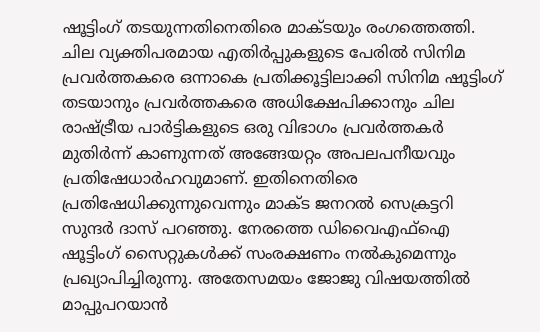ഷൂട്ടിംഗ് തടയുന്നതിനെതിരെ മാക്ടയും രംഗത്തെത്തി. ചില വ്യക്തിപരമായ എതിര്‍പ്പുകളുടെ പേരില്‍ സിനിമ പ്രവര്‍ത്തകരെ ഒന്നാകെ പ്രതിക്കൂട്ടിലാക്കി സിനിമ ഷൂട്ടിംഗ് തടയാനും പ്രവര്‍ത്തകരെ അധിക്ഷേപിക്കാനും ചില രാഷ്ട്രീയ പാര്‍ട്ടികളുടെ ഒരു വിഭാഗം പ്രവര്‍ത്തകര്‍ മുതിര്‍ന്ന് കാണുന്നത് അങ്ങേയറ്റം അപലപനീയവും പ്രതിഷേധാര്‍ഹവുമാണ്. ഇതിനെതിരെ പ്രതിഷേധിക്കുന്നുവെന്നും മാക്ട ജനറല്‍ സെക്രട്ടറി സുന്ദര്‍ ദാസ് പറഞ്ഞു. നേരത്തെ ഡിവൈഎഫ്‌ഐ ഷൂട്ടിംഗ് സൈറ്റുകള്‍ക്ക് സംരക്ഷണം നല്‍കുമെന്നും പ്രഖ്യാപിച്ചിരുന്നു. അതേസമയം ജോജു വിഷയത്തില്‍ മാപ്പുപറയാന്‍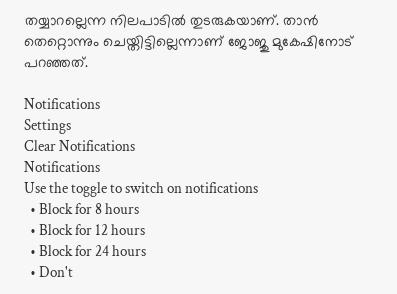തയ്യാറല്ലെന്ന നിലപാടില്‍ തുടരുകയാണ്. താന്‍ തെറ്റൊന്നും ചെയ്തിട്ടില്ലെന്നാണ് ജോജു മുകേഷിനോട് പറഞ്ഞത്.

Notifications
Settings
Clear Notifications
Notifications
Use the toggle to switch on notifications
  • Block for 8 hours
  • Block for 12 hours
  • Block for 24 hours
  • Don't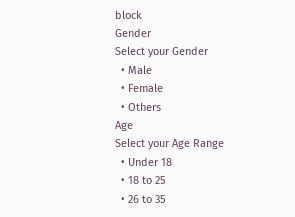block
Gender
Select your Gender
  • Male
  • Female
  • Others
Age
Select your Age Range
  • Under 18
  • 18 to 25
  • 26 to 35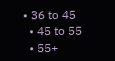• 36 to 45
  • 45 to 55
  • 55+